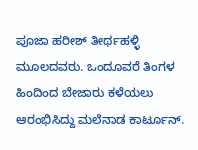ಪೂಜಾ ಹರೀಶ್‌ ತೀರ್ಥಹಳ್ಳಿ ಮೂಲದವರು. ಒಂದೂವರೆ ತಿಂಗಳ ಹಿಂದಿಂದ ಬೇಜಾರು ಕಳೆಯಲು ಆರಂಭಿಸಿದ್ದು ಮಲೆನಾಡ ಕಾರ್ಟೂನ್‌.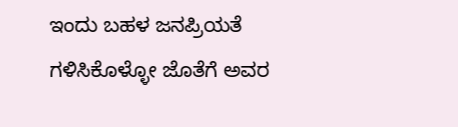ಇಂದು ಬಹಳ ಜನಪ್ರಿಯತೆ ಗಳಿಸಿಕೊಳ್ಳೋ ಜೊತೆಗೆ ಅವರ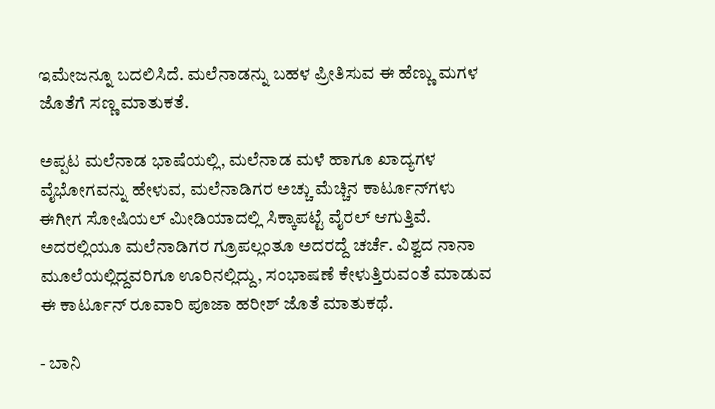ಇಮೇಜನ್ನೂ ಬದಲಿಸಿದೆ. ಮಲೆನಾಡನ್ನು ಬಹಳ ಪ್ರೀತಿಸುವ ಈ ಹೆಣ್ಣು ಮಗಳ ಜೊತೆಗೆ ಸಣ್ಣ ಮಾತುಕತೆ.

ಅಪ್ಪಟ ಮಲೆನಾಡ ಭಾಷೆಯಲ್ಲಿ, ಮಲೆನಾಡ ಮಳೆ ಹಾಗೂ ಖಾದ್ಯಗಳ ವೈಭೋಗವನ್ನು ಹೇಳುವ, ಮಲೆನಾಡಿಗರ ಅಚ್ಚು ಮೆಚ್ಚಿನ ಕಾರ್ಟೂನ್‌ಗಳು ಈಗೀಗ ಸೋಷಿಯಲ್ ಮೀಡಿಯಾದಲ್ಲಿ ಸಿಕ್ಕಾಪಟ್ಟೆ ವೈರಲ್ ಆಗುತ್ತಿವೆ. ಅದರಲ್ಲಿಯೂ ಮಲೆನಾಡಿಗರ ಗ್ರೂಪಲ್ಲಂತೂ ಅದರದ್ದೆ ಚರ್ಚೆ. ವಿಶ್ವದ ನಾನಾ ಮೂಲೆಯಲ್ಲಿದ್ದವರಿಗೂ ಊರಿನಲ್ಲಿದ್ದು, ಸಂಭಾಷಣೆ ಕೇಳುತ್ತಿರುವಂತೆ ಮಾಡುವ ಈ ಕಾರ್ಟೂನ್ ರೂವಾರಿ ಪೂಜಾ ಹರೀಶ್ ಜೊತೆ ಮಾತುಕಥೆ.

- ಬಾನಿ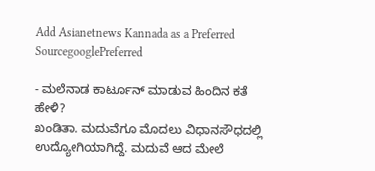Add Asianetnews Kannada as a Preferred SourcegooglePreferred

- ಮಲೆನಾಡ ಕಾರ್ಟೂನ್‌ ಮಾಡುವ ಹಿಂದಿನ ಕತೆ ಹೇಳಿ?
ಖಂಡಿತಾ. ಮದುವೆಗೂ ಮೊದಲು ವಿಧಾನಸೌಧದಲ್ಲಿ ಉದ್ಯೋಗಿಯಾಗಿದ್ದೆ. ಮದುವೆ ಆದ ಮೇಲೆ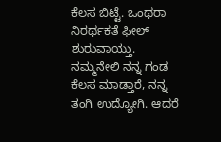ಕೆಲಸ ಬಿಟ್ಟೆ. ಒಂಥರಾ ನಿರರ್ಥಕತೆ ಫೀಲ್ ಶುರುವಾಯ್ತು. ನಮ್ಮನೇಲಿ ನನ್ನ ಗಂಡ ಕೆಲಸ ಮಾಡ್ತಾರೆ, ನನ್ನ ತಂಗಿ ಉದ್ಯೋಗಿ. ಆದರೆ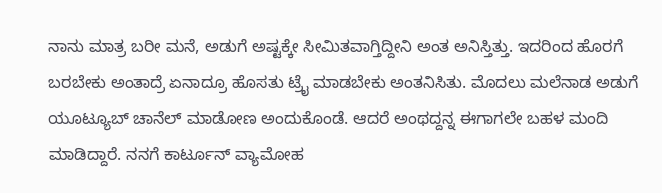ನಾನು ಮಾತ್ರ ಬರೀ ಮನೆ, ಅಡುಗೆ ಅಷ್ಟಕ್ಕೇ ಸೀಮಿತವಾಗ್ತಿದ್ದೀನಿ ಅಂತ ಅನಿಸ್ತಿತ್ತು. ಇದರಿಂದ ಹೊರಗೆ ಬರಬೇಕು ಅಂತಾದ್ರೆ ಏನಾದ್ರೂ ಹೊಸತು ಟ್ರೈ ಮಾಡಬೇಕು ಅಂತನಿಸಿತು. ಮೊದಲು ಮಲೆನಾಡ ಅಡುಗೆ ಯೂಟ್ಯೂಬ್ ಚಾನೆಲ್‌ ಮಾಡೋಣ ಅಂದುಕೊಂಡೆ. ಆದರೆ ಅಂಥದ್ದನ್ನ ಈಗಾಗಲೇ ಬಹಳ ಮಂದಿ ಮಾಡಿದ್ದಾರೆ. ನನಗೆ ಕಾರ್ಟೂನ್‌ ವ್ಯಾಮೋಹ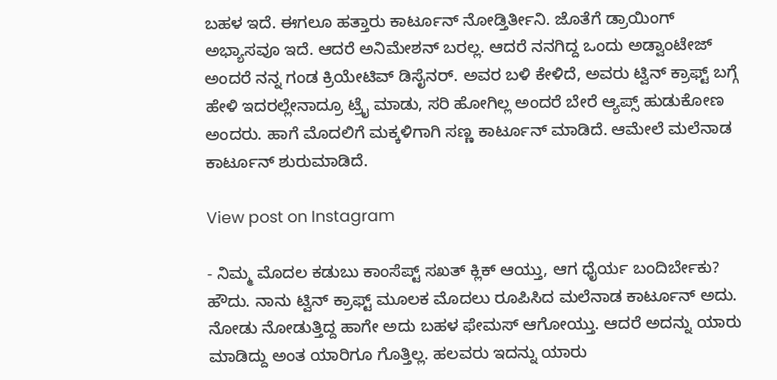ಬಹಳ ಇದೆ. ಈಗಲೂ ಹತ್ತಾರು ಕಾರ್ಟೂನ್‌ ನೋಡ್ತಿರ್ತೀನಿ. ಜೊತೆಗೆ ಡ್ರಾಯಿಂಗ್ ಅಭ್ಯಾಸವೂ ಇದೆ. ಆದರೆ ಅನಿಮೇಶನ್‌ ಬರಲ್ಲ. ಆದರೆ ನನಗಿದ್ದ ಒಂದು ಅಡ್ವಾಂಟೇಜ್ ಅಂದರೆ ನನ್ನ ಗಂಡ ಕ್ರಿಯೇಟಿವ್‌ ಡಿಸೈನರ್‌. ಅವರ ಬಳಿ ಕೇಳಿದೆ, ಅವರು ಟ್ವಿನ್ ಕ್ರಾಫ್ಟ್ ಬಗ್ಗೆ ಹೇಳಿ ಇದರಲ್ಲೇನಾದ್ರೂ ಟ್ರೈ ಮಾಡು, ಸರಿ ಹೋಗಿಲ್ಲ ಅಂದರೆ ಬೇರೆ ಆ್ಯಪ್ಸ್ ಹುಡುಕೋಣ ಅಂದರು. ಹಾಗೆ ಮೊದಲಿಗೆ ಮಕ್ಕಳಿಗಾಗಿ ಸಣ್ಣ ಕಾರ್ಟೂನ್ ಮಾಡಿದೆ. ಆಮೇಲೆ ಮಲೆನಾಡ ಕಾರ್ಟೂನ್ ಶುರುಮಾಡಿದೆ.

View post on Instagram

- ನಿಮ್ಮ ಮೊದಲ ಕಡುಬು ಕಾಂಸೆಪ್ಟ್ ಸಖತ್ ಕ್ಲಿಕ್ ಆಯ್ತು, ಆಗ ಧೈರ್ಯ ಬಂದಿರ್ಬೇಕು?
ಹೌದು. ನಾನು ಟ್ವಿನ್‌ ಕ್ರಾಫ್ಟ್‌ ಮೂಲಕ ಮೊದಲು ರೂಪಿಸಿದ ಮಲೆನಾಡ ಕಾರ್ಟೂನ್‌ ಅದು. ನೋಡು ನೋಡುತ್ತಿದ್ದ ಹಾಗೇ ಅದು ಬಹಳ ಫೇಮಸ್ ಆಗೋಯ್ತು. ಆದರೆ ಅದನ್ನು ಯಾರು ಮಾಡಿದ್ದು ಅಂತ ಯಾರಿಗೂ ಗೊತ್ತಿಲ್ಲ. ಹಲವರು ಇದನ್ನು ಯಾರು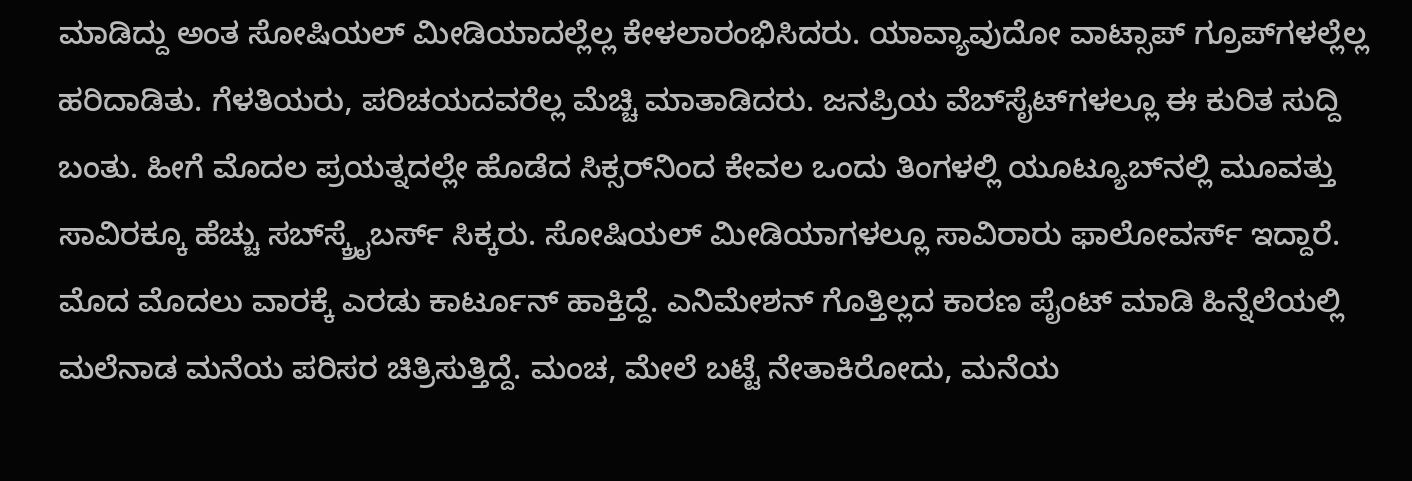ಮಾಡಿದ್ದು ಅಂತ ಸೋಷಿಯಲ್‌ ಮೀಡಿಯಾದಲ್ಲೆಲ್ಲ ಕೇಳಲಾರಂಭಿಸಿದರು. ಯಾವ್ಯಾವುದೋ ವಾಟ್ಸಾಪ್‌ ಗ್ರೂಪ್‌ಗಳಲ್ಲೆಲ್ಲ ಹರಿದಾಡಿತು. ಗೆಳತಿಯರು, ಪರಿಚಯದವರೆಲ್ಲ ಮೆಚ್ಚಿ ಮಾತಾಡಿದರು. ಜನಪ್ರಿಯ ವೆಬ್‌ಸೈಟ್‌ಗಳಲ್ಲೂ ಈ ಕುರಿತ ಸುದ್ದಿ ಬಂತು. ಹೀಗೆ ಮೊದಲ ಪ್ರಯತ್ನದಲ್ಲೇ ಹೊಡೆದ ಸಿಕ್ಸರ್‌ನಿಂದ ಕೇವಲ ಒಂದು ತಿಂಗಳಲ್ಲಿ ಯೂಟ್ಯೂಬ್‌ನಲ್ಲಿ ಮೂವತ್ತು ಸಾವಿರಕ್ಕೂ ಹೆಚ್ಚು ಸಬ್‌ಸ್ಕ್ರೈಬರ್ಸ್ ಸಿಕ್ಕರು. ಸೋಷಿಯಲ್‌ ಮೀಡಿಯಾಗಳಲ್ಲೂ ಸಾವಿರಾರು ಫಾಲೋವರ್ಸ್ ಇದ್ದಾರೆ. ಮೊದ ಮೊದಲು ವಾರಕ್ಕೆ ಎರಡು ಕಾರ್ಟೂನ್ ಹಾಕ್ತಿದ್ದೆ. ಎನಿಮೇಶನ್‌ ಗೊತ್ತಿಲ್ಲದ ಕಾರಣ ಪೈಂಟ್ ಮಾಡಿ ಹಿನ್ನೆಲೆಯಲ್ಲಿ ಮಲೆನಾಡ ಮನೆಯ ಪರಿಸರ ಚಿತ್ರಿಸುತ್ತಿದ್ದೆ. ಮಂಚ, ಮೇಲೆ ಬಟ್ಟೆ ನೇತಾಕಿರೋದು, ಮನೆಯ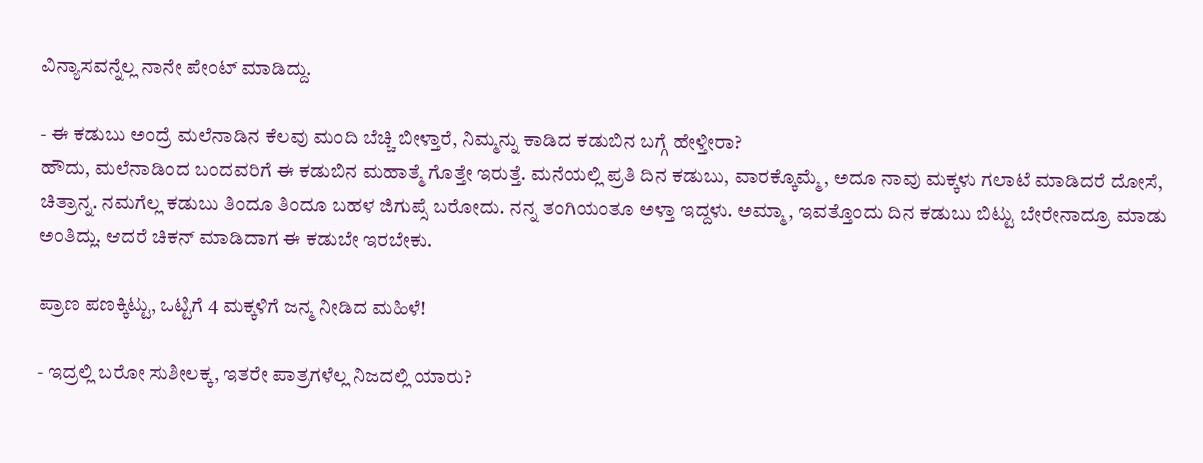ವಿನ್ಯಾಸವನ್ನೆಲ್ಲ ನಾನೇ ಪೇಂಟ್ ಮಾಡಿದ್ದು.

- ಈ ಕಡುಬು ಅಂದ್ರೆ ಮಲೆನಾಡಿನ ಕೆಲವು ಮಂದಿ ಬೆಚ್ಚಿ ಬೀಳ್ತಾರೆ, ನಿಮ್ಮನ್ನು ಕಾಡಿದ ಕಡುಬಿನ ಬಗ್ಗೆ ಹೇಳ್ತೀರಾ?
ಹೌದು, ಮಲೆನಾಡಿಂದ ಬಂದವರಿಗೆ ಈ ಕಡುಬಿನ ಮಹಾತ್ಮೆ ಗೊತ್ತೇ ಇರುತ್ತೆ. ಮನೆಯಲ್ಲಿ ಪ್ರತಿ ದಿನ ಕಡುಬು, ವಾರಕ್ಕೊಮ್ಮೆ, ಅದೂ ನಾವು ಮಕ್ಕಳು ಗಲಾಟೆ ಮಾಡಿದರೆ ದೋಸೆ, ಚಿತ್ರಾನ್ನ. ನಮಗೆಲ್ಲ ಕಡುಬು ತಿಂದೂ ತಿಂದೂ ಬಹಳ ಜಿಗುಪ್ಸೆ ಬರೋದು. ನನ್ನ ತಂಗಿಯಂತೂ ಅಳ್ತಾ ಇದ್ದಳು. ಅಮ್ಮಾ, ಇವತ್ತೊಂದು ದಿನ ಕಡುಬು ಬಿಟ್ಟು ಬೇರೇನಾದ್ರೂ ಮಾಡು ಅಂತಿದ್ಲು. ಆದರೆ ಚಿಕನ್ ಮಾಡಿದಾಗ ಈ ಕಡುಬೇ ಇರಬೇಕು.

ಪ್ರಾಣ ಪಣಕ್ಕಿಟ್ಟು, ಒಟ್ಟಿಗೆ 4 ಮಕ್ಕಳಿಗೆ ಜನ್ಮ ನೀಡಿದ ಮಹಿಳೆ!

- ಇದ್ರಲ್ಲಿ ಬರೋ ಸುಶೀಲಕ್ಕ, ಇತರೇ ಪಾತ್ರಗಳೆಲ್ಲ ನಿಜದಲ್ಲಿ ಯಾರು?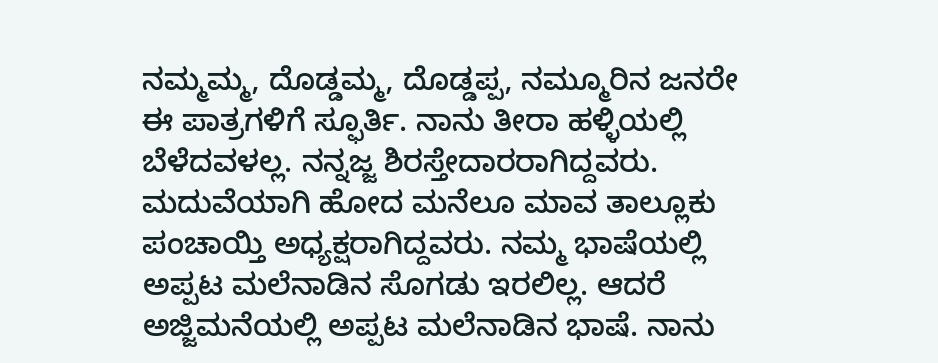ನಮ್ಮಮ್ಮ, ದೊಡ್ಡಮ್ಮ, ದೊಡ್ಡಪ್ಪ, ನಮ್ಮೂರಿನ ಜನರೇ ಈ ಪಾತ್ರಗಳಿಗೆ ಸ್ಫೂರ್ತಿ. ನಾನು ತೀರಾ ಹಳ್ಳಿಯಲ್ಲಿ ಬೆಳೆದವಳಲ್ಲ. ನನ್ನಜ್ಜ ಶಿರಸ್ತೇದಾರರಾಗಿದ್ದವರು. ಮದುವೆಯಾಗಿ ಹೋದ ಮನೆಲೂ ಮಾವ ತಾಲ್ಲೂಕು ಪಂಚಾಯ್ತಿ ಅಧ್ಯಕ್ಷರಾಗಿದ್ದವರು. ನಮ್ಮ ಭಾಷೆಯಲ್ಲಿ ಅಪ್ಪಟ ಮಲೆನಾಡಿನ ಸೊಗಡು ಇರಲಿಲ್ಲ. ಆದರೆ ಅಜ್ಜಿಮನೆಯಲ್ಲಿ ಅಪ್ಪಟ ಮಲೆನಾಡಿನ ಭಾಷೆ. ನಾನು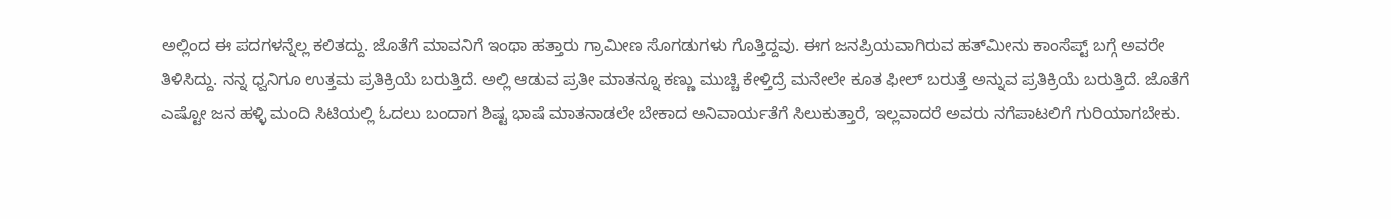ಅಲ್ಲಿಂದ ಈ ಪದಗಳನ್ನೆಲ್ಲ ಕಲಿತದ್ದು. ಜೊತೆಗೆ ಮಾವನಿಗೆ ಇಂಥಾ ಹತ್ತಾರು ಗ್ರಾಮೀಣ ಸೊಗಡುಗಳು ಗೊತ್ತಿದ್ದವು. ಈಗ ಜನಪ್ರಿಯವಾಗಿರುವ ಹತ್‌ಮೀನು ಕಾಂಸೆಪ್ಟ್ ಬಗ್ಗೆ ಅವರೇ ತಿಳಿಸಿದ್ದು. ನನ್ನ ಧ್ವನಿಗೂ ಉತ್ತಮ ಪ್ರತಿಕ್ರಿಯೆ ಬರುತ್ತಿದೆ. ಅಲ್ಲಿ ಆಡುವ ಪ್ರತೀ ಮಾತನ್ನೂ ಕಣ್ಣು ಮುಚ್ಚಿ ಕೇಳ್ತಿದ್ರೆ ಮನೇಲೇ ಕೂತ ಫೀಲ್ ಬರುತ್ತೆ ಅನ್ನುವ ಪ್ರತಿಕ್ರಿಯೆ ಬರುತ್ತಿದೆ. ಜೊತೆಗೆ ಎಷ್ಟೋ ಜನ ಹಳ್ಳಿ ಮಂದಿ ಸಿಟಿಯಲ್ಲಿ ಓದಲು ಬಂದಾಗ ಶಿಷ್ಟ ಭಾಷೆ ಮಾತನಾಡಲೇ ಬೇಕಾದ ಅನಿವಾರ್ಯತೆಗೆ ಸಿಲುಕುತ್ತಾರೆ, ಇಲ್ಲವಾದರೆ ಅವರು ನಗೆಪಾಟಲಿಗೆ ಗುರಿಯಾಗಬೇಕು.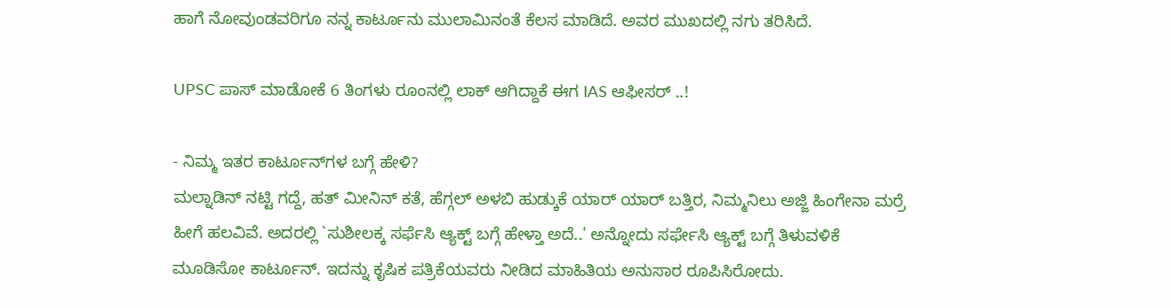ಹಾಗೆ ನೋವುಂಡವರಿಗೂ ನನ್ನ ಕಾರ್ಟೂನು ಮುಲಾಮಿನಂತೆ ಕೆಲಸ ಮಾಡಿದೆ. ಅವರ ಮುಖದಲ್ಲಿ ನಗು ತರಿಸಿದೆ.

UPSC ಪಾಸ್ ಮಾಡೋಕೆ 6 ತಿಂಗಳು ರೂಂನಲ್ಲಿ ಲಾಕ್ ಆಗಿದ್ದಾಕೆ ಈಗ IAS ಆಫೀಸರ್ ..!

- ನಿಮ್ಮ ಇತರ ಕಾರ್ಟೂನ್‌ಗಳ ಬಗ್ಗೆ ಹೇಳಿ?
ಮಲ್ನಾಡಿನ್ ನಟ್ಟಿ ಗದ್ದೆ, ಹತ್‌ ಮೀನಿನ್ ಕತೆ, ಹೆಗ್ಗಲ್ ಅಳಬಿ ಹುಡ್ಕುಕೆ ಯಾರ್‌ ಯಾರ್‌ ಬತ್ತಿರ, ನಿಮ್ಮನಿಲು ಅಜ್ಜಿ ಹಿಂಗೇನಾ ಮರ್ರೆ ಹೀಗೆ ಹಲವಿವೆ. ಅದರಲ್ಲಿ `ಸುಶೀಲಕ್ಕ ಸರ್ಫೆಸಿ ಆ್ಯಕ್ಟ್ ಬಗ್ಗೆ ಹೇಳ್ತಾ ಅದೆ..' ಅನ್ನೋದು ಸರ್ಫೇಸಿ ಆ್ಯಕ್ಟ್ ಬಗ್ಗೆ ತಿಳುವಳಿಕೆ ಮೂಡಿಸೋ ಕಾರ್ಟೂನ್‌. ಇದನ್ನು ಕೃಷಿಕ ಪತ್ರಿಕೆಯವರು ನೀಡಿದ ಮಾಹಿತಿಯ ಅನುಸಾರ ರೂಪಿಸಿರೋದು.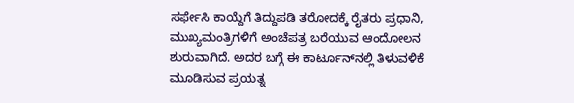ಸರ್ಫೇಸಿ ಕಾಯ್ದೆಗೆ ತಿದ್ದುಪಡಿ ತರೋದಕ್ಕೆ ರೈತರು ಪ್ರಧಾನಿ, ಮುಖ್ಯಮಂತ್ರಿಗಳಿಗೆ ಅಂಚೆಪತ್ರ ಬರೆಯುವ ಆಂದೋಲನ ಶುರುವಾಗಿದೆ. ಅದರ ಬಗ್ಗೆ ಈ ಕಾರ್ಟೂನ್‌ನಲ್ಲಿ ತಿಳುವಳಿಕೆ ಮೂಡಿಸುವ ಪ್ರಯತ್ನ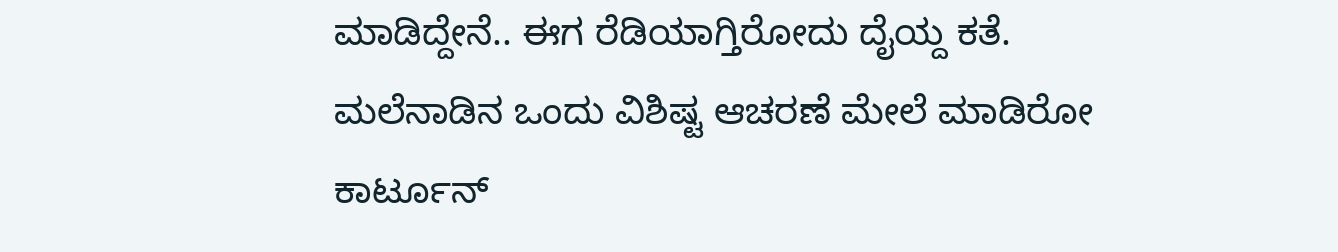ಮಾಡಿದ್ದೇನೆ.. ಈಗ ರೆಡಿಯಾಗ್ತಿರೋದು ದೈಯ್ದ ಕತೆ. ಮಲೆನಾಡಿನ ಒಂದು ವಿಶಿಷ್ಟ ಆಚರಣೆ ಮೇಲೆ ಮಾಡಿರೋ ಕಾರ್ಟೂನ್‌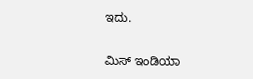ಇದು.

ಮಿಸ್ ಇಂಡಿಯಾ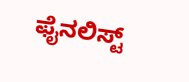ಫೈನಲಿಸ್ಟ್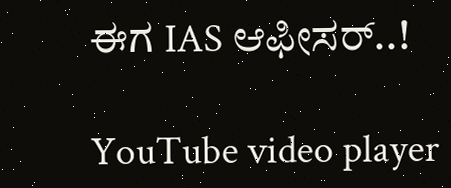ಈಗ IAS ಆಫೀಸರ್..!

YouTube video player